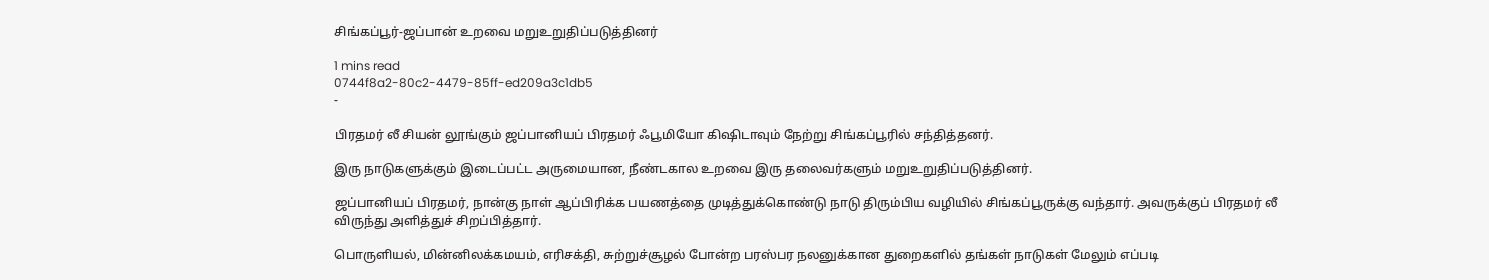சிங்கப்பூர்-ஜப்பான் உறவை மறுஉறுதிப்படுத்தினர்

1 mins read
0744f8a2-80c2-4479-85ff-ed209a3c1db5
-

பிரதமர் லீ சியன் லூங்கும் ஜப்பானியப் பிரதமர் ஃபூமியோ கிஷிடாவும் நேற்று சிங்கப்பூரில் சந்தித்தனர்.

இரு நாடுகளுக்கும் இடைப்பட்ட அருமையான, நீண்டகால உறவை இரு தலைவர்களும் மறுஉறுதிப்படுத்தினர்.

ஜப்பானியப் பிரதமர், நான்கு நாள் ஆப்பிரிக்க பயணத்தை முடித்துக்கொண்டு நாடு திரும்பிய வழியில் சிங்கப்பூருக்கு வந்தார். அவருக்குப் பிரதமர் லீ விருந்து அளித்துச் சிறப்பித்தார்.

பொருளியல், மின்னிலக்கமயம், எரிசக்தி, சுற்றுச்சூழல் போன்ற பரஸ்பர நலனுக்கான துறைகளில் தங்கள் நாடுகள் மேலும் எப்படி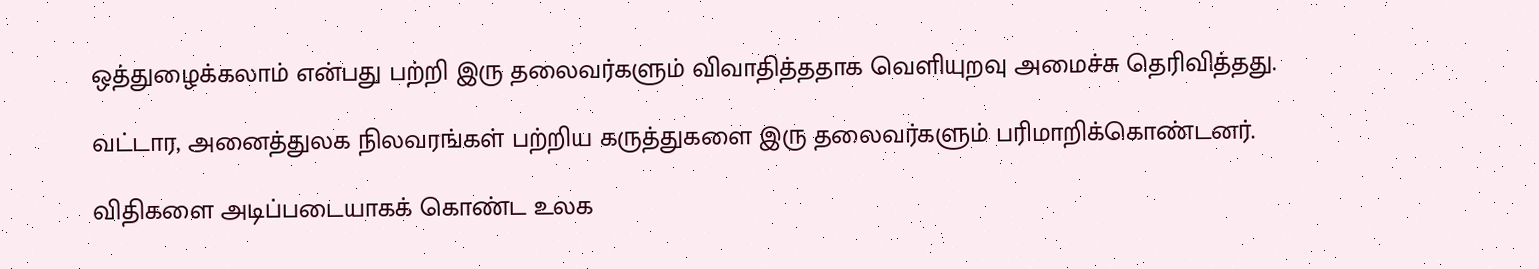ஒத்துழைக்கலாம் என்பது பற்றி இரு தலைவர்களும் விவாதித்ததாக வெளியுறவு அமைச்சு தெரிவித்தது.

வட்டார, அனைத்துலக நிலவரங்கள் பற்றிய கருத்துகளை இரு தலைவர்களும் பரிமாறிக்கொண்டனர்.

விதிகளை அடிப்படையாகக் கொண்ட உலக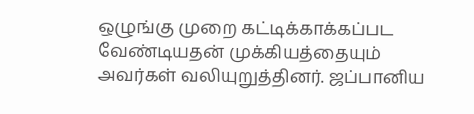ஒழுங்கு முறை கட்டிக்காக்கப்பட வேண்டியதன் முக்கியத்தையும் அவர்கள் வலியுறுத்தினர். ஜப்பானிய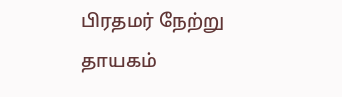பிரதமர் நேற்று தாயகம்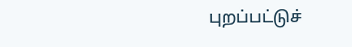புறப்பட்டுச்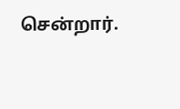சென்றார்.